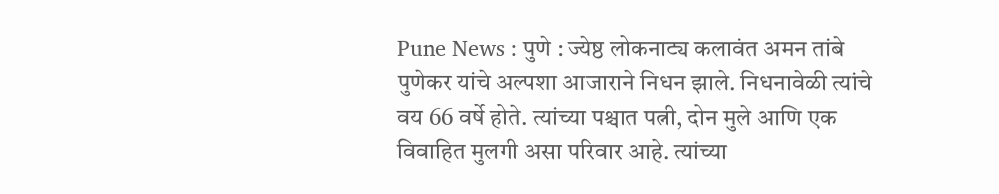Pune News : पुणे : ज्येष्ठ लोकनाट्य कलावंत अमन तांबे पुणेकर यांचे अल्पशा आजाराने निधन झाले. निधनावेळी त्यांचे वय 66 वर्षे होते. त्यांच्या पश्चात पत्नी, दोन मुले आणि एक विवाहित मुलगी असा परिवार आहे. त्यांच्या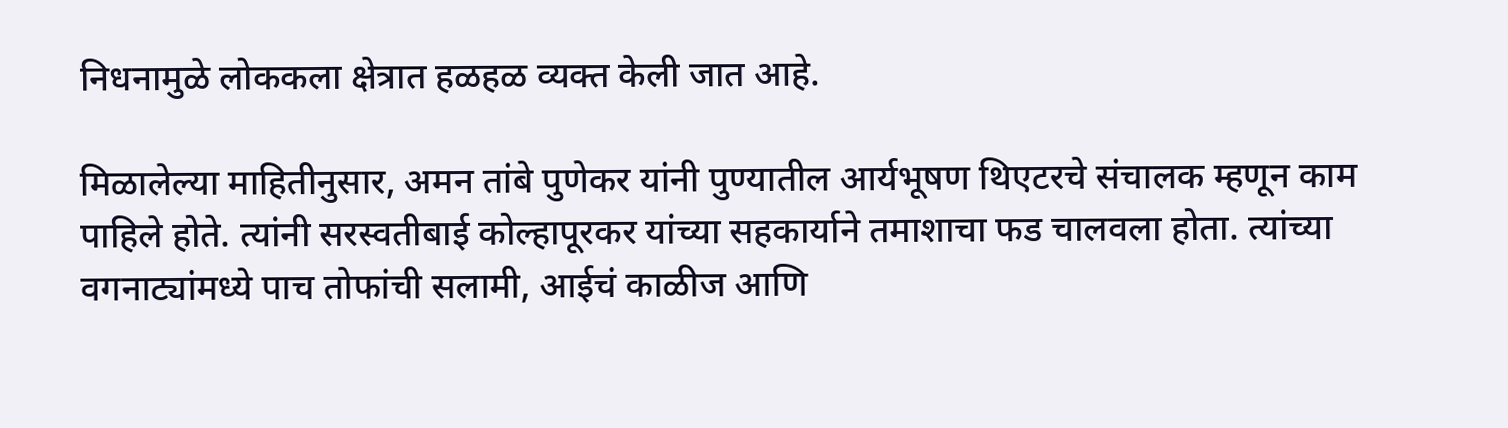निधनामुळे लोककला क्षेत्रात हळहळ व्यक्त केली जात आहे.

मिळालेल्या माहितीनुसार, अमन तांबे पुणेकर यांनी पुण्यातील आर्यभूषण थिएटरचे संचालक म्हणून काम पाहिले होते. त्यांनी सरस्वतीबाई कोल्हापूरकर यांच्या सहकार्याने तमाशाचा फड चालवला होता. त्यांच्या वगनाट्यांमध्ये पाच तोफांची सलामी, आईचं काळीज आणि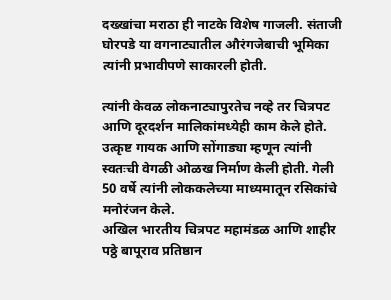दख्खांचा मराठा ही नाटके विशेष गाजली. संताजी घोरपडे या वगनाट्यातील औरंगजेबाची भूमिका त्यांनी प्रभावीपणे साकारली होती.

त्यांनी केवळ लोकनाट्यापुरतेच नव्हे तर चित्रपट आणि दूरदर्शन मालिकांमध्येही काम केले होते. उत्कृष्ट गायक आणि सोंगाड्या म्हणून त्यांनी स्वतःची वेगळी ओळख निर्माण केली होती. गेली 50 वर्षे त्यांनी लोककलेच्या माध्यमातून रसिकांचे मनोरंजन केले.
अखिल भारतीय चित्रपट महामंडळ आणि शाहीर पठ्ठे बापूराव प्रतिष्ठान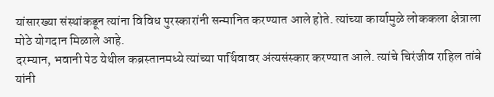यांसारख्या संस्थांकडून त्यांना विविध पुरस्कारांनी सन्मानित करण्यात आले होते. त्यांच्या कार्यामुळे लोककला क्षेत्राला मोठे योगदान मिळाले आहे.
दरम्यान, भवानी पेठ येथील कब्रस्तानमध्ये त्यांच्या पार्थिवावर अंत्यसंस्कार करण्यात आले. त्यांचे चिरंजीव राहिल तांबे यांनी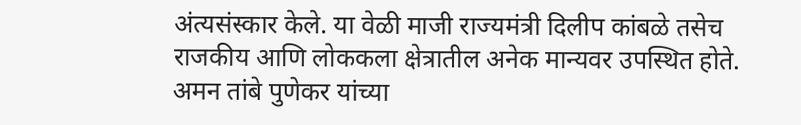अंत्यसंस्कार केले. या वेळी माजी राज्यमंत्री दिलीप कांबळे तसेच राजकीय आणि लोककला क्षेत्रातील अनेक मान्यवर उपस्थित होते.
अमन तांबे पुणेकर यांच्या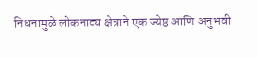निधनामुळे लोकनाट्य क्षेत्राने एक ज्येष्ठ आणि अनुभवी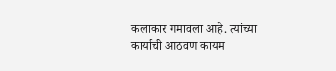कलाकार गमावला आहे. त्यांच्या कार्याची आठवण कायम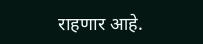राहणार आहे.